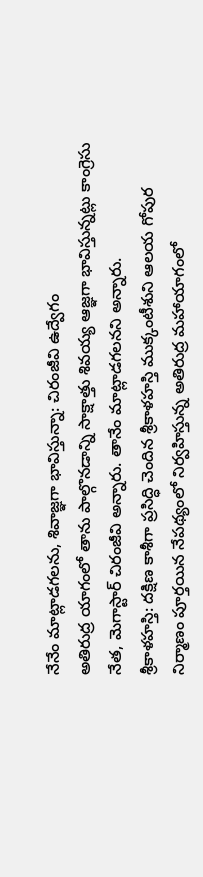నేనేం మాట్లాడగలను, శివాజ్ఞగా భావిస్తున్నా: చిరంజీవి ఉద్వేగం
అతిరుద్ర యాగంలో తాను పాల్గొనడాన్ని సాక్షాత్తు శివయ్య ఆజ్ఞగా భావిస్తున్నట్లు కాంగ్రెసు నేత, మెగాస్టార్ చిరంజీవి అన్నారు. తానేం మాట్లాడగలనని అన్నారు.
శ్రీకాళహస్తి: దక్షిణ కాశీగా ప్రసిద్ధి చెందిన శ్రీకాళహస్తి ముక్కంటీశుని ఆలయ గోపుర నిర్మాణం పూర్తయిన నేపథ్యంలో నిర్వహిస్తున్న అతిరుద్ర మహాయాగంలో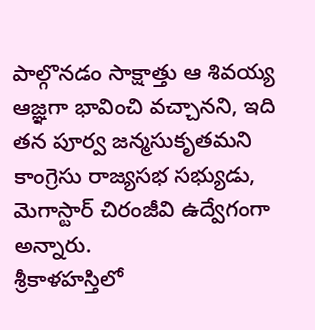పాల్గొనడం సాక్షాత్తు ఆ శివయ్య ఆజ్ఞగా భావించి వచ్చానని, ఇది తన పూర్వ జన్మసుకృతమని కాంగ్రెసు రాజ్యసభ సభ్యుడు, మెగాస్టార్ చిరంజీవి ఉద్వేగంగా అన్నారు.
శ్రీకాళహస్తిలో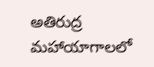అతిరుద్ర మహాయాగాలలో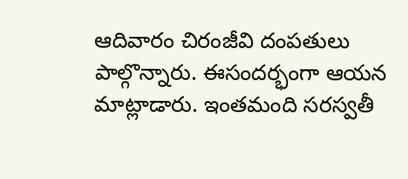ఆదివారం చిరంజీవి దంపతులు పాల్గొన్నారు. ఈసందర్భంగా ఆయన మాట్లాడారు. ఇంతమంది సరస్వతీ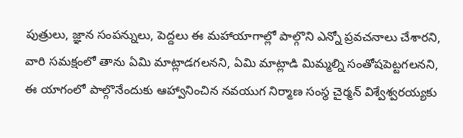పుత్రులు, జ్ఞాన సంపన్నులు, పెద్దలు ఈ మహాయాగాల్లో పాల్గొని ఎన్నో ప్రవచనాలు చేశారని, వారి సమక్షంలో తాను ఏమి మాట్లాడగలనని, ఏమి మాట్లాడి మిమ్మల్ని సంతోషపెట్టగలనని, ఈ యాగంలో పాల్గొనేందుకు ఆహ్వానించిన నవయుగ నిర్మాణ సంస్థ చైర్మన్ విశ్వేశ్వరయ్యకు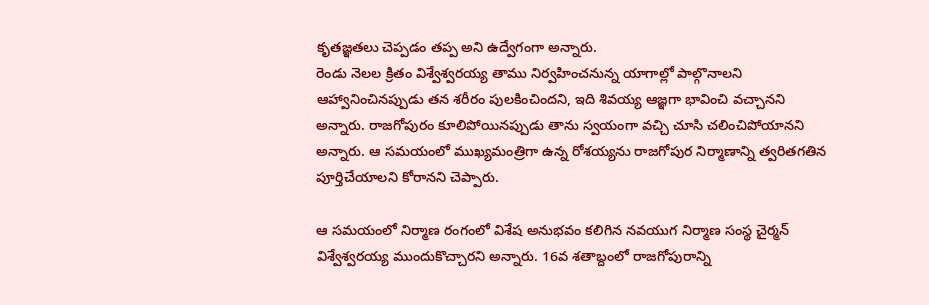కృతజ్ఞతలు చెప్పడం తప్ప అని ఉద్వేగంగా అన్నారు.
రెండు నెలల క్రితం విశ్వేశ్వరయ్య తాము నిర్వహించనున్న యాగాల్లో పాల్గొనాలని ఆహ్వానించినప్పుడు తన శరీరం పులకించిందని, ఇది శివయ్య ఆజ్ఞగా భావించి వచ్చానని అన్నారు. రాజగోపురం కూలిపోయినప్పుడు తాను స్వయంగా వచ్చి చూసి చలించిపోయానని అన్నారు. ఆ సమయంలో ముఖ్యమంత్రిగా ఉన్న రోశయ్యను రాజగోపుర నిర్మాణాన్ని త్వరితగతిన పూర్తిచేయాలని కోరానని చెప్పారు.

ఆ సమయంలో నిర్మాణ రంగంలో విశేష అనుభవం కలిగిన నవయుగ నిర్మాణ సంస్థ చైర్మన్ విశ్వేశ్వరయ్య ముందుకొచ్చారని అన్నారు. 16వ శతాబ్దంలో రాజగోపురాన్ని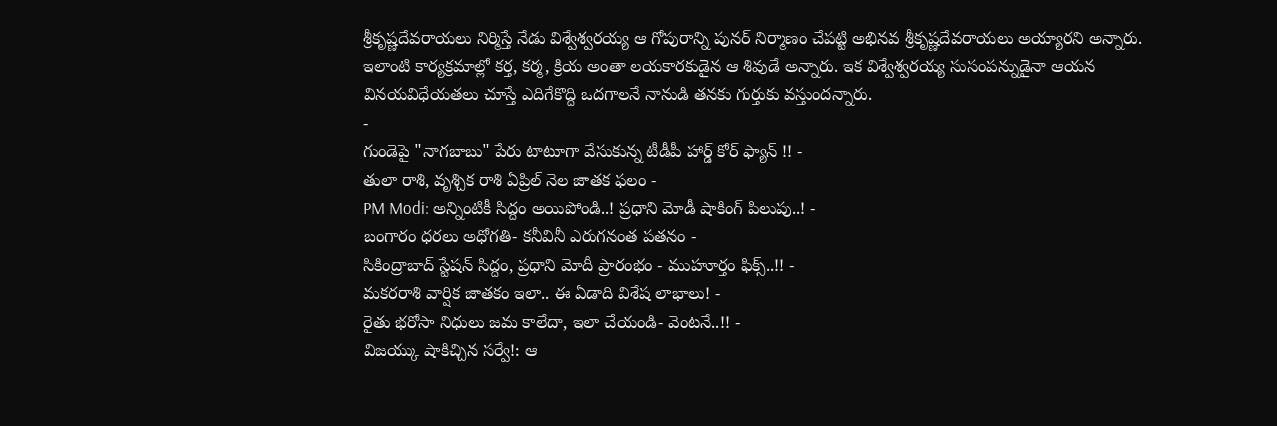శ్రీకృష్ణదేవరాయలు నిర్మిస్తే నేడు విశ్వేశ్వరయ్య ఆ గోపురాన్ని పునర్ నిర్మాణం చేపట్టి అభినవ శ్రీకృష్ణదేవరాయలు అయ్యారని అన్నారు.
ఇలాంటి కార్యక్రమాల్లో కర్త, కర్మ, క్రియ అంతా లయకారకుడైన ఆ శివుడే అన్నారు. ఇక విశ్వేశ్వరయ్య సుసంపన్నుడైనా ఆయన వినయవిధేయతలు చూస్తే ఎదిగేకొద్ది ఒదగాలనే నానుడి తనకు గుర్తుకు వస్తుందన్నారు.
-
గుండెపై "నాగబాబు" పేరు టాటూగా వేసుకున్న టీడీపీ హార్డ్ కోర్ ఫ్యాన్ !! -
తులా రాశి, వృశ్చిక రాశి ఏప్రిల్ నెల జాతక ఫలం -
PM Modi: అన్నింటికీ సిద్దం అయిపోండి..! ప్రధాని మోడీ షాకింగ్ పిలుపు..! -
బంగారం ధరలు అధోగతి- కనీవినీ ఎరుగనంత పతనం -
సికింద్రాబాద్ స్టేషన్ సిద్దం, ప్రధాని మోదీ ప్రారంభం - ముహూర్తం ఫిక్స్..!! -
మకరరాశి వార్షిక జాతకం ఇలా.. ఈ ఏడాది విశేష లాభాలు! -
రైతు భరోసా నిధులు జమ కాలేదా, ఇలా చేయండి- వెంటనే..!! -
విజయ్కు షాకిచ్చిన సర్వే!: ఆ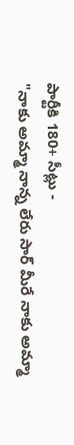పార్టీకి 180+ సీట్లు -
"నాకు అమ్మా నాన్న లేరు సార్ మీరే నాకు అమ్మా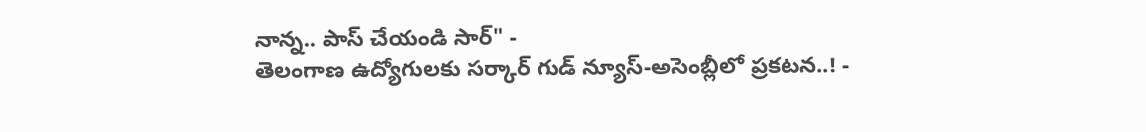నాన్న.. పాస్ చేయండి సార్" -
తెలంగాణ ఉద్యోగులకు సర్కార్ గుడ్ న్యూస్-అసెంబ్లీలో ప్రకటన..! -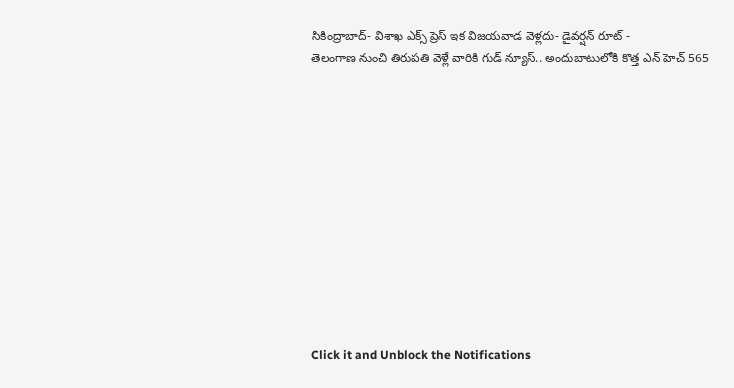సికింద్రాబాద్- విశాఖ ఎక్స్ ప్రెస్ ఇక విజయవాడ వెళ్లదు- డైవర్షన్ రూట్ -
తెలంగాణ నుంచి తిరుపతి వెళ్లే వారికి గుడ్ న్యూస్.. అందుబాటులోకి కొత్త ఎన్ హెచ్ 565












Click it and Unblock the Notifications